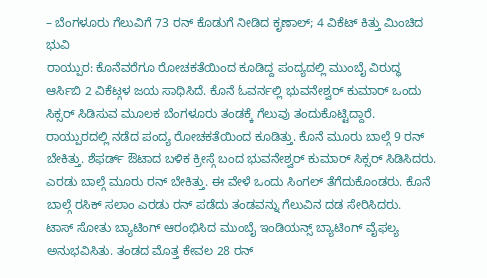– ಬೆಂಗಳೂರು ಗೆಲುವಿಗೆ 73 ರನ್ ಕೊಡುಗೆ ನೀಡಿದ ಕೃಣಾಲ್; 4 ವಿಕೆಟ್ ಕಿತ್ತು ಮಿಂಚಿದ ಭುವಿ
ರಾಯ್ಪುರ: ಕೊನೆವರೆಗೂ ರೋಚಕತೆಯಿಂದ ಕೂಡಿದ್ದ ಪಂದ್ಯದಲ್ಲಿ ಮುಂಬೈ ವಿರುದ್ಧ ಆರ್ಸಿಬಿ 2 ವಿಕೆಟ್ಗಳ ಜಯ ಸಾಧಿಸಿದೆ. ಕೊನೆ ಓವರ್ನಲ್ಲಿ ಭುವನೇಶ್ವರ್ ಕುಮಾರ್ ಒಂದು ಸಿಕ್ಸರ್ ಸಿಡಿಸುವ ಮೂಲಕ ಬೆಂಗಳೂರು ತಂಡಕ್ಕೆ ಗೆಲುವು ತಂದುಕೊಟ್ಟಿದ್ದಾರೆ.
ರಾಯ್ಪುರದಲ್ಲಿ ನಡೆದ ಪಂದ್ಯ ರೋಚಕತೆಯಿಂದ ಕೂಡಿತ್ತು. ಕೊನೆ ಮೂರು ಬಾಲ್ಗೆ 9 ರನ್ ಬೇಕಿತ್ತು. ಶೆಫರ್ಡ್ ಔಟಾದ ಬಳಿಕ ಕ್ರೀಸ್ಗೆ ಬಂದ ಭುವನೇಶ್ವರ್ ಕುಮಾರ್ ಸಿಕ್ಸರ್ ಸಿಡಿಸಿದರು. ಎರಡು ಬಾಲ್ಗೆ ಮೂರು ರನ್ ಬೇಕಿತ್ತು. ಈ ವೇಳೆ ಒಂದು ಸಿಂಗಲ್ ತೆಗೆದುಕೊಂಡರು. ಕೊನೆ ಬಾಲ್ಗೆ ರಸಿಕ್ ಸಲಾಂ ಎರಡು ರನ್ ಪಡೆದು ತಂಡವನ್ನು ಗೆಲುವಿನ ದಡ ಸೇರಿಸಿದರು.
ಟಾಸ್ ಸೋತು ಬ್ಯಾಟಿಂಗ್ ಆರಂಭಿಸಿದ ಮುಂಬೈ ಇಂಡಿಯನ್ಸ್ ಬ್ಯಾಟಿಂಗ್ ವೈಫಲ್ಯ ಅನುಭವಿಸಿತು. ತಂಡದ ಮೊತ್ತ ಕೇವಲ 28 ರನ್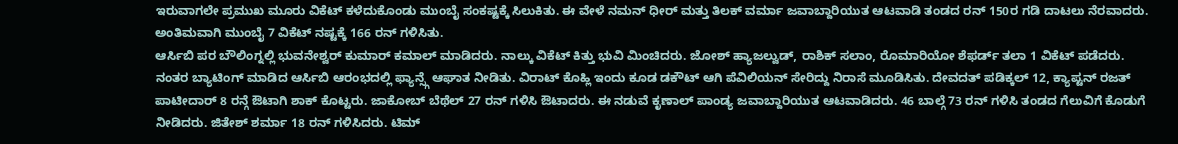ಇರುವಾಗಲೇ ಪ್ರಮುಖ ಮೂರು ವಿಕೆಟ್ ಕಳೆದುಕೊಂಡು ಮುಂಬೈ ಸಂಕಷ್ಟಕ್ಕೆ ಸಿಲುಕಿತು. ಈ ವೇಳೆ ನಮನ್ ಧೀರ್ ಮತ್ತು ತಿಲಕ್ ವರ್ಮಾ ಜವಾಬ್ದಾರಿಯುತ ಆಟವಾಡಿ ತಂಡದ ರನ್ 150ರ ಗಡಿ ದಾಟಲು ನೆರವಾದರು. ಅಂತಿಮವಾಗಿ ಮುಂಬೈ 7 ವಿಕೆಟ್ ನಷ್ಟಕ್ಕೆ 166 ರನ್ ಗಳಿಸಿತು.
ಆರ್ಸಿಬಿ ಪರ ಬೌಲಿಂಗ್ನಲ್ಲಿ ಭುವನೇಶ್ವರ್ ಕುಮಾರ್ ಕಮಾಲ್ ಮಾಡಿದರು. ನಾಲ್ಕು ವಿಕೆಟ್ ಕಿತ್ತು ಭುವಿ ಮಿಂಚಿದರು. ಜೋಶ್ ಹ್ಯಾಜಲ್ವುಡ್, ರಾಶಿಕ್ ಸಲಾಂ, ರೊಮಾರಿಯೋ ಶೆಫರ್ಡ್ ತಲಾ 1 ವಿಕೆಟ್ ಪಡೆದರು.
ನಂತರ ಬ್ಯಾಟಿಂಗ್ ಮಾಡಿದ ಆರ್ಸಿಬಿ ಆರಂಭದಲ್ಲಿ ಫ್ಯಾನ್ಸ್ಗೆ ಆಘಾತ ನೀಡಿತು. ವಿರಾಟ್ ಕೊಹ್ಲಿ ಇಂದು ಕೂಡ ಡಕೌಟ್ ಆಗಿ ಪೆವಿಲಿಯನ್ ಸೇರಿದ್ದು ನಿರಾಸೆ ಮೂಡಿಸಿತು. ದೇವದತ್ ಪಡಿಕ್ಕಲ್ 12, ಕ್ಯಾಪ್ಟನ್ ರಜತ್ ಪಾಟೀದಾರ್ 8 ರನ್ಗೆ ಔಟಾಗಿ ಶಾಕ್ ಕೊಟ್ಟರು. ಜಾಕೋಬ್ ಬೆಥೆಲ್ 27 ರನ್ ಗಳಿಸಿ ಔಟಾದರು. ಈ ನಡುವೆ ಕೃಣಾಲ್ ಪಾಂಡ್ಯ ಜವಾಬ್ದಾರಿಯುತ ಆಟವಾಡಿದರು. 46 ಬಾಲ್ಗೆ 73 ರನ್ ಗಳಿಸಿ ತಂಡದ ಗೆಲುವಿಗೆ ಕೊಡುಗೆ ನೀಡಿದರು. ಜಿತೇಶ್ ಶರ್ಮಾ 18 ರನ್ ಗಳಿಸಿದರು. ಟಿಮ್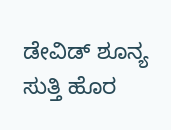ಡೇವಿಡ್ ಶೂನ್ಯ ಸುತ್ತಿ ಹೊರ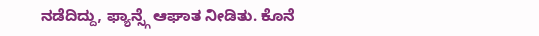ನಡೆದಿದ್ದು, ಫ್ಯಾನ್ಸ್ಗೆ ಆಘಾತ ನೀಡಿತು. ಕೊನೆ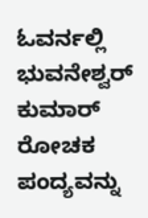ಓವರ್ನಲ್ಲಿ ಭುವನೇಶ್ವರ್ ಕುಮಾರ್ ರೋಚಕ ಪಂದ್ಯವನ್ನು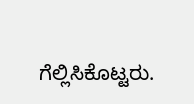ಗೆಲ್ಲಿಸಿಕೊಟ್ಟರು.